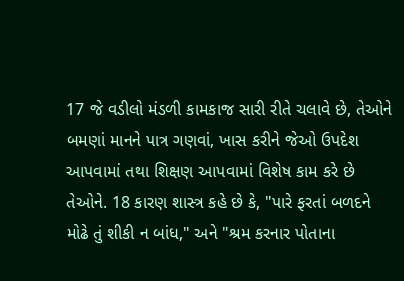17 જે વડીલો મંડળી કામકાજ સારી રીતે ચલાવે છે, તેઓને બમણાં માનને પાત્ર ગણવાં, ખાસ કરીને જેઓ ઉપદેશ આપવામાં તથા શિક્ષણ આપવામાં વિશેષ કામ કરે છે તેઓને. 18 કારણ શાસ્ત્ર કહે છે કે, "પારે ફરતાં બળદને મોઢે તું શીકી ન બાંધ," અને "શ્રમ કરનાર પોતાના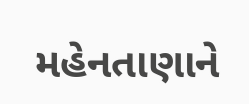મહેનતાણાને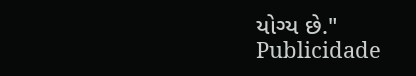યોગ્ય છે."
Publicidade